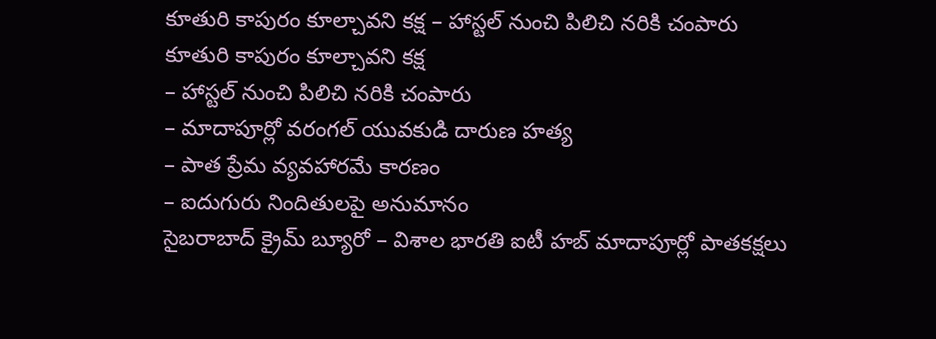కూతురి కాపురం కూల్చావని కక్ష – హాస్టల్ నుంచి పిలిచి నరికి చంపారు
కూతురి కాపురం కూల్చావని కక్ష
– హాస్టల్ నుంచి పిలిచి నరికి చంపారు
– మాదాపూర్లో వరంగల్ యువకుడి దారుణ హత్య
– పాత ప్రేమ వ్యవహారమే కారణం
– ఐదుగురు నిందితులపై అనుమానం
సైబరాబాద్ క్రైమ్ బ్యూరో – విశాల భారతి ఐటీ హబ్ మాదాపూర్లో పాతకక్షలు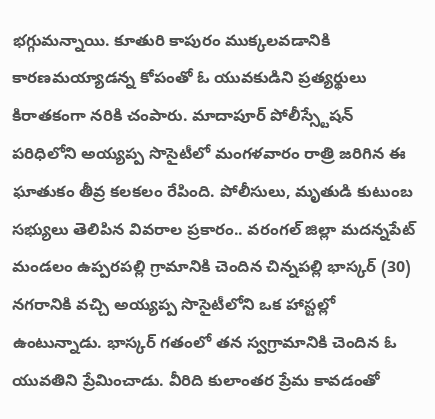భగ్గుమన్నాయి. కూతురి కాపురం ముక్కలవడానికి కారణమయ్యాడన్న కోపంతో ఓ యువకుడిని ప్రత్యర్థులు కిరాతకంగా నరికి చంపారు. మాదాపూర్ పోలీస్స్టేషన్ పరిధిలోని అయ్యప్ప సొసైటీలో మంగళవారం రాత్రి జరిగిన ఈ ఘాతుకం తీవ్ర కలకలం రేపింది. పోలీసులు, మృతుడి కుటుంబ సభ్యులు తెలిపిన వివరాల ప్రకారం.. వరంగల్ జిల్లా మదన్నపేట్ మండలం ఉప్పరపల్లి గ్రామానికి చెందిన చిన్నపల్లి భాస్కర్ (30) నగరానికి వచ్చి అయ్యప్ప సొసైటీలోని ఒక హాస్టల్లో ఉంటున్నాడు. భాస్కర్ గతంలో తన స్వగ్రామానికి చెందిన ఓ యువతిని ప్రేమించాడు. వీరిది కులాంతర ప్రేమ కావడంతో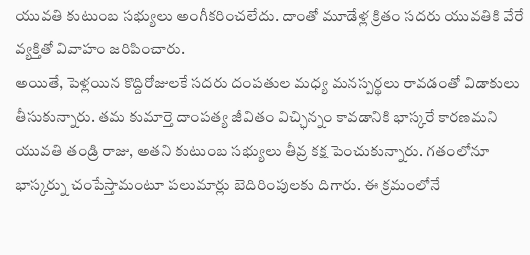యువతి కుటుంబ సభ్యులు అంగీకరించలేదు. దాంతో మూడేళ్ల క్రితం సదరు యువతికి వేరే వ్యక్తితో వివాహం జరిపించారు.
అయితే, పెళ్లయిన కొద్దిరోజులకే సదరు దంపతుల మధ్య మనస్పర్థలు రావడంతో విడాకులు తీసుకున్నారు. తమ కుమార్తె దాంపత్య జీవితం విచ్ఛిన్నం కావడానికి భాస్కరే కారణమని యువతి తండ్రి రాజు, అతని కుటుంబ సభ్యులు తీవ్ర కక్ష పెంచుకున్నారు. గతంలోనూ భాస్కర్ను చంపేస్తామంటూ పలుమార్లు బెదిరింపులకు దిగారు. ఈ క్రమంలోనే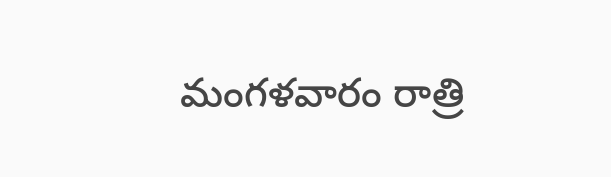మంగళవారం రాత్రి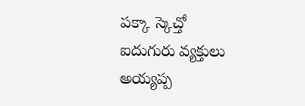పక్కా స్కెచ్తో ఐదుగురు వ్యక్తులు అయ్యప్ప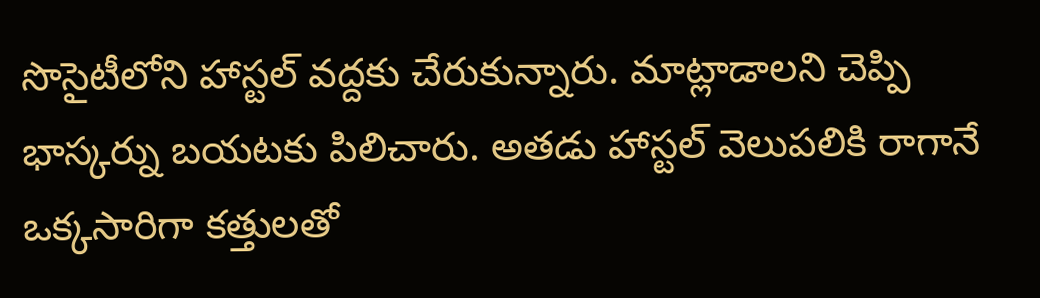సొసైటీలోని హాస్టల్ వద్దకు చేరుకున్నారు. మాట్లాడాలని చెప్పి భాస్కర్ను బయటకు పిలిచారు. అతడు హాస్టల్ వెలుపలికి రాగానే ఒక్కసారిగా కత్తులతో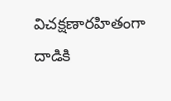విచక్షణారహితంగా దాడికి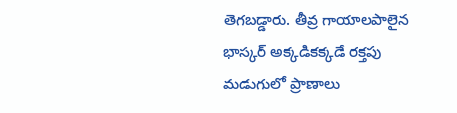తెగబడ్డారు. తీవ్ర గాయాలపాలైన భాస్కర్ అక్కడికక్కడే రక్తపు మడుగులో ప్రాణాలు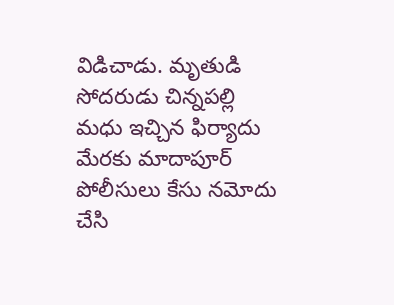విడిచాడు. మృతుడి సోదరుడు చిన్నపల్లి మధు ఇచ్చిన ఫిర్యాదు మేరకు మాదాపూర్ పోలీసులు కేసు నమోదు చేసి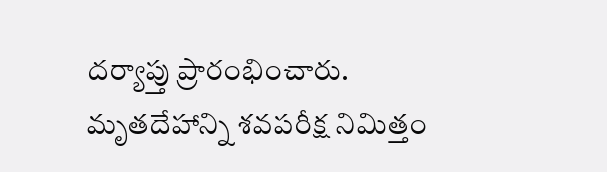దర్యాప్తు ప్రారంభించారు. మృతదేహాన్ని శవపరీక్ష నిమిత్తం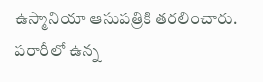ఉస్మానియా ఆసుపత్రికి తరలించారు. పరారీలో ఉన్న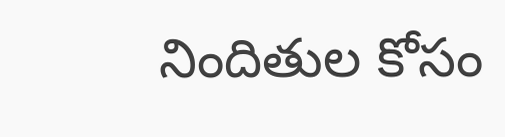నిందితుల కోసం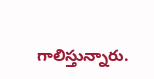గాలిస్తున్నారు.